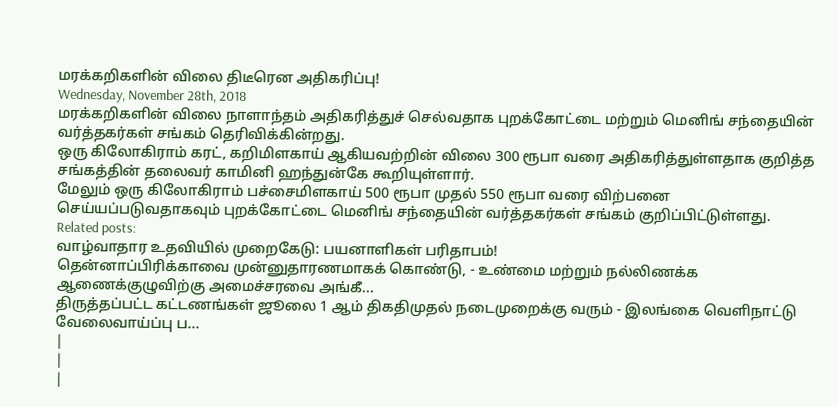மரக்கறிகளின் விலை திடீரென அதிகரிப்பு!
Wednesday, November 28th, 2018
மரக்கறிகளின் விலை நாளாந்தம் அதிகரித்துச் செல்வதாக புறக்கோட்டை மற்றும் மெனிங் சந்தையின் வர்த்தகர்கள் சங்கம் தெரிவிக்கின்றது.
ஒரு கிலோகிராம் கரட், கறிமிளகாய் ஆகியவற்றின் விலை 300 ரூபா வரை அதிகரித்துள்ளதாக குறித்த சங்கத்தின் தலைவர் காமினி ஹந்துன்கே கூறியுள்ளார்.
மேலும் ஒரு கிலோகிராம் பச்சைமிளகாய் 500 ரூபா முதல் 550 ரூபா வரை விற்பனை செய்யப்படுவதாகவும் புறக்கோட்டை மெனிங் சந்தையின் வர்த்தகர்கள் சங்கம் குறிப்பிட்டுள்ளது.
Related posts:
வாழ்வாதார உதவியில் முறைகேடு: பயனாளிகள் பரிதாபம்!
தென்னாப்பிரிக்காவை முன்னுதாரணமாகக் கொண்டு, - உண்மை மற்றும் நல்லிணக்க ஆணைக்குழுவிற்கு அமைச்சரவை அங்கீ...
திருத்தப்பட்ட கட்டணங்கள் ஜூலை 1 ஆம் திகதிமுதல் நடைமுறைக்கு வரும் - இலங்கை வெளிநாட்டு வேலைவாய்ப்பு ப...
|
|
|